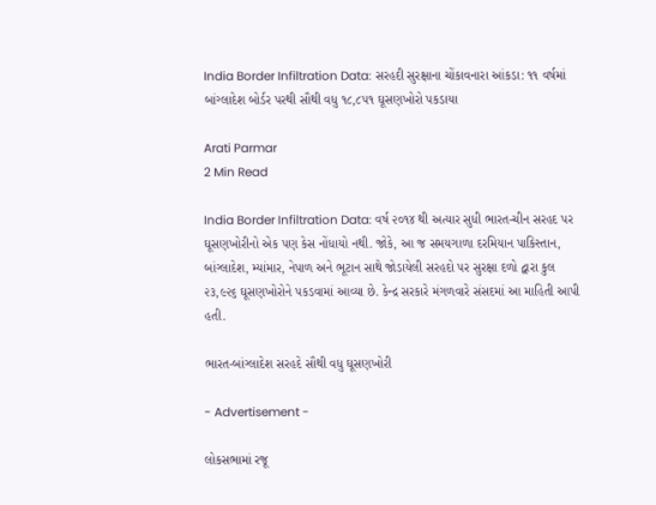India Border Infiltration Data: સરહદી સુરક્ષાના ચોંકાવનારા આંકડા: ૧૧ વર્ષમાં બાંગ્લાદેશ બોર્ડર પરથી સૌથી વધુ ૧૮,૮૫૧ ઘૂસણખોરો પકડાયા

Arati Parmar
2 Min Read

India Border Infiltration Data: વર્ષ ૨૦૧૪ થી અત્યાર સુધી ભારત-ચીન સરહદ પર ઘૂસણખોરીનો એક પણ કેસ નોંધાયો નથી. જોકે, આ જ સમયગાળા દરમિયાન પાકિસ્તાન, બાંગ્લાદેશ, મ્યાંમાર, નેપાળ અને ભૂટાન સાથે જોડાયેલી સરહદો પર સુરક્ષા દળો દ્વારા કુલ ૨૩,૯૨૬ ઘૂસણખોરોને પકડવામાં આવ્યા છે. કેન્દ્ર સરકારે મંગળવારે સંસદમાં આ માહિતી આપી હતી.

ભારત-બાંગ્લાદેશ સરહદે સૌથી વધુ ઘૂસણખોરી

- Advertisement -

લોકસભામાં રજૂ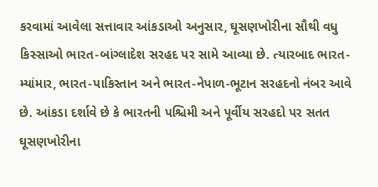કરવામાં આવેલા સત્તાવાર આંકડાઓ અનુસાર, ઘૂસણખોરીના સૌથી વધુ કિસ્સાઓ ભારત-બાંગ્લાદેશ સરહદ પર સામે આવ્યા છે. ત્યારબાદ ભારત-મ્યાંમાર, ભારત-પાકિસ્તાન અને ભારત-નેપાળ-ભૂટાન સરહદનો નંબર આવે છે. આંકડા દર્શાવે છે કે ભારતની પશ્ચિમી અને પૂર્વીય સરહદો પર સતત ઘૂસણખોરીના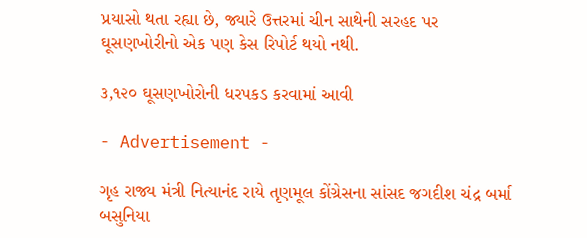પ્રયાસો થતા રહ્યા છે, જ્યારે ઉત્તરમાં ચીન સાથેની સરહદ પર ઘૂસણખોરીનો એક પણ કેસ રિપોર્ટ થયો નથી.

૩,૧૨૦ ઘૂસણખોરોની ધરપકડ કરવામાં આવી

- Advertisement -

ગૃહ રાજ્ય મંત્રી નિત્યાનંદ રાયે તૃણમૂલ કોંગ્રેસના સાંસદ જગદીશ ચંદ્ર બર્મા બસુનિયા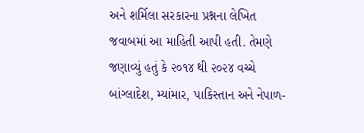અને શર્મિલા સરકારના પ્રશ્નના લેખિત જવાબમાં આ માહિતી આપી હતી. તેમણે જણાવ્યું હતું કે ૨૦૧૪ થી ૨૦૨૪ વચ્ચે બાંગ્લાદેશ, મ્યાંમાર, પાકિસ્તાન અને નેપાળ-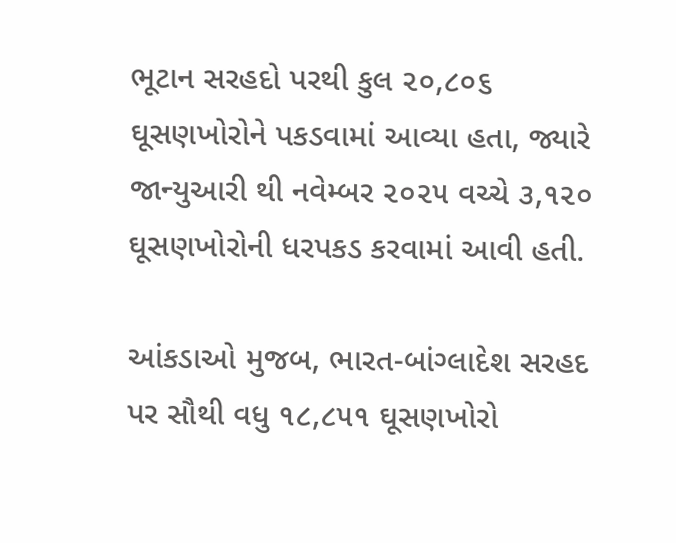ભૂટાન સરહદો પરથી કુલ ૨૦,૮૦૬ ઘૂસણખોરોને પકડવામાં આવ્યા હતા, જ્યારે જાન્યુઆરી થી નવેમ્બર ૨૦૨૫ વચ્ચે ૩,૧૨૦ ઘૂસણખોરોની ધરપકડ કરવામાં આવી હતી.

આંકડાઓ મુજબ, ભારત-બાંગ્લાદેશ સરહદ પર સૌથી વધુ ૧૮,૮૫૧ ઘૂસણખોરો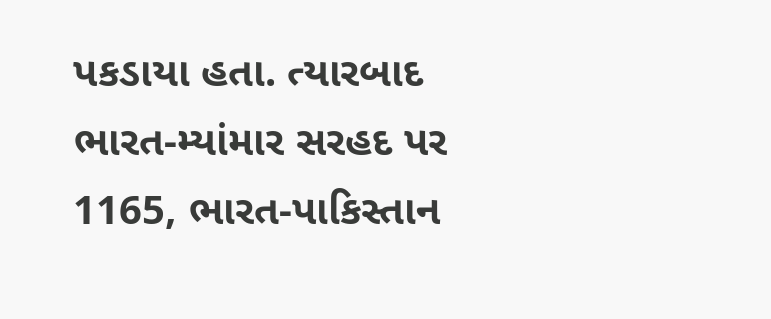પકડાયા હતા. ત્યારબાદ ભારત-મ્યાંમાર સરહદ પર 1165, ભારત-પાકિસ્તાન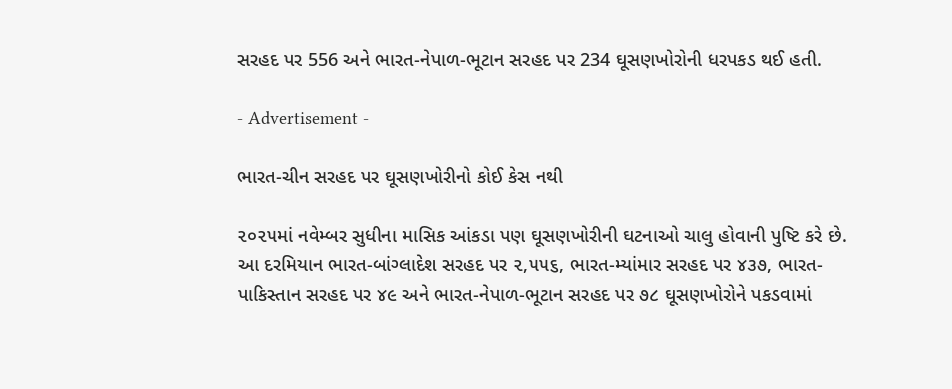સરહદ પર 556 અને ભારત-નેપાળ-ભૂટાન સરહદ પર 234 ઘૂસણખોરોની ધરપકડ થઈ હતી.

- Advertisement -

ભારત-ચીન સરહદ પર ઘૂસણખોરીનો કોઈ કેસ નથી

૨૦૨૫માં નવેમ્બર સુધીના માસિક આંકડા પણ ઘૂસણખોરીની ઘટનાઓ ચાલુ હોવાની પુષ્ટિ કરે છે. આ દરમિયાન ભારત-બાંગ્લાદેશ સરહદ પર ૨,૫૫૬, ભારત-મ્યાંમાર સરહદ પર ૪૩૭, ભારત-પાકિસ્તાન સરહદ પર ૪૯ અને ભારત-નેપાળ-ભૂટાન સરહદ પર ૭૮ ઘૂસણખોરોને પકડવામાં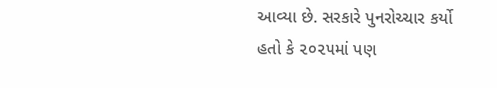આવ્યા છે. સરકારે પુનરોચ્ચાર કર્યો હતો કે ૨૦૨૫માં પણ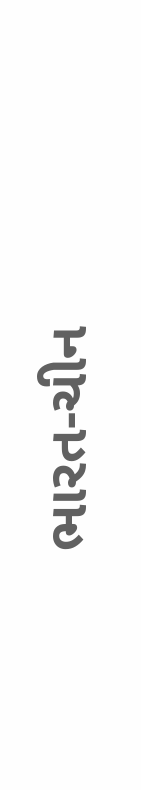ભારત-ચીન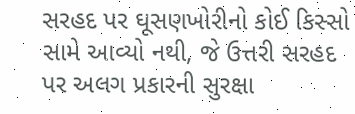સરહદ પર ઘૂસણખોરીનો કોઈ કિસ્સો સામે આવ્યો નથી, જે ઉત્તરી સરહદ પર અલગ પ્રકારની સુરક્ષા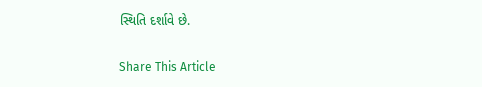સ્થિતિ દર્શાવે છે.

Share This Article